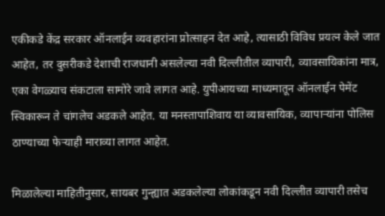एकीकडे केंद्र सरकार ऑनलाईन व्यवहारांना प्रोत्साहन देत आहे, त्यासाठी विविध प्रयत्न केले जात आहेत, तर दुसरीकडे देशाची राजधानी असलेल्या नवी दिल्लीतील व्यापारी, व्यावसायिकांना मात्र, एका वेगळ्याच संकटाला सामोरे जावे लागत आहे. युपीआयच्या माध्यमातून ऑनलाईन पेमेंट स्विकारून ते चांगलेच अडकले आहेत. या मनस्तापाशिवाय या व्यावसायिक, व्यापाऱ्यांना पोलिस ठाण्याच्या फेऱ्याही माराव्या लागत आहेत.

मिळालेल्या माहितीनुसार, सायबर गुन्ह्यात अडकलेल्या लोकांकडून नवी दिल्लीत व्यापारी तसेच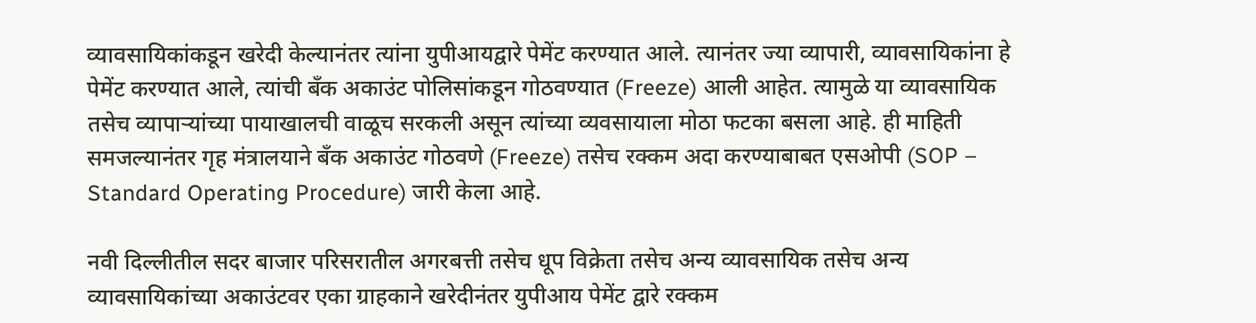व्यावसायिकांकडून खरेदी केल्यानंतर त्यांना युपीआयद्वारे पेमेंट करण्यात आले. त्यानंतर ज्या व्यापारी, व्यावसायिकांना हे पेमेंट करण्यात आले, त्यांची बँक अकाउंट पोलिसांकडून गोठवण्यात (Freeze) आली आहेत. त्यामुळे या व्यावसायिक तसेच व्यापाऱ्यांच्या पायाखालची वाळूच सरकली असून त्यांच्या व्यवसायाला मोठा फटका बसला आहे. ही माहिती समजल्यानंतर गृह मंत्रालयाने बँक अकाउंट गोठवणे (Freeze) तसेच रक्कम अदा करण्याबाबत एसओपी (SOP – Standard Operating Procedure) जारी केला आहे.

नवी दिल्लीतील सदर बाजार परिसरातील अगरबत्ती तसेच धूप विक्रेता तसेच अन्य व्यावसायिक तसेच अन्य व्यावसायिकांच्या अकाउंटवर एका ग्राहकाने खरेदीनंतर युपीआय पेमेंट द्वारे रक्कम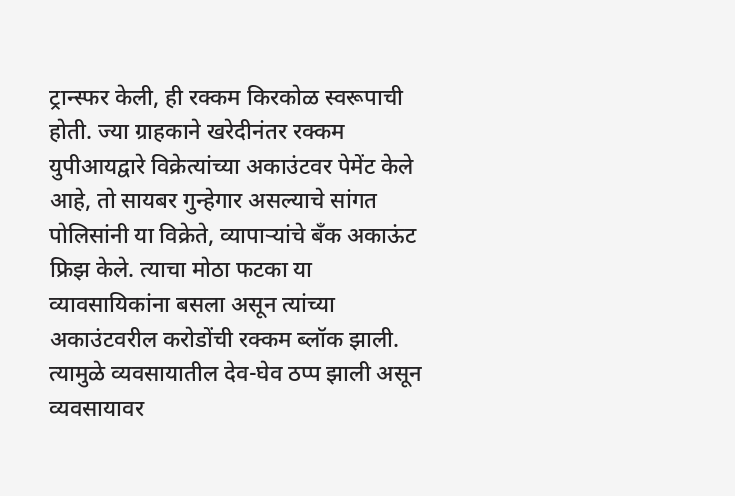ट्रान्स्फर केली, ही रक्कम किरकोळ स्वरूपाची होती. ज्या ग्राहकाने खरेदीनंतर रक्कम युपीआयद्वारे विक्रेत्यांच्या अकाउंटवर पेमेंट केले आहे, तो सायबर गुन्हेगार असल्याचे सांगत पोलिसांनी या विक्रेते, व्यापाऱ्यांचे बँक अकाऊंट फ्रिझ केले. त्याचा मोठा फटका या व्यावसायिकांना बसला असून त्यांच्या अकाउंटवरील करोडोंची रक्कम ब्लॉक झाली. त्यामुळे व्यवसायातील देव-घेव ठप्प झाली असून व्यवसायावर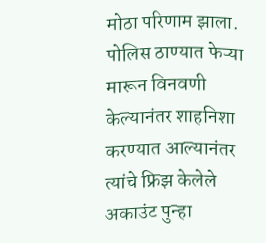मोठा परिणाम झाला.
पोलिस ठाण्यात फेऱ्या मारून विनवणी केल्यानंतर शाहनिशा करण्यात आल्यानंतर त्यांचे फ्रिझ केलेले अकाउंट पुन्हा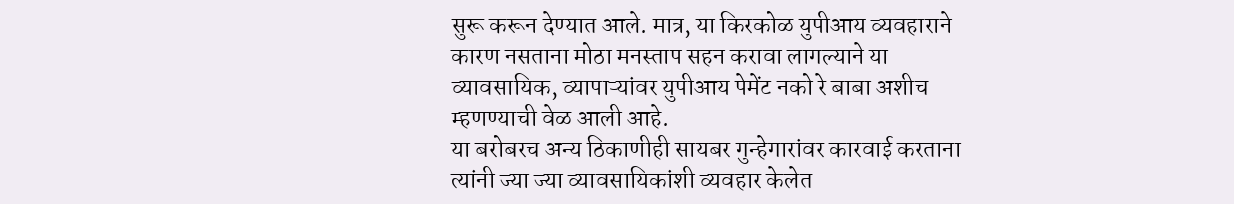सुरू करून देण्यात आले. मात्र, या किरकोळ युपीआय व्यवहाराने कारण नसताना मोठा मनस्ताप सहन करावा लागल्याने या व्यावसायिक, व्यापाऱ्यांवर युपीआय पेमेंट नको रे बाबा अशीच म्हणण्याची वेळ आली आहे.
या बरोबरच अन्य ठिकाणीही सायबर गुन्हेगारांवर कारवाई करताना त्यांनी ज्या ज्या व्यावसायिकांशी व्यवहार केलेत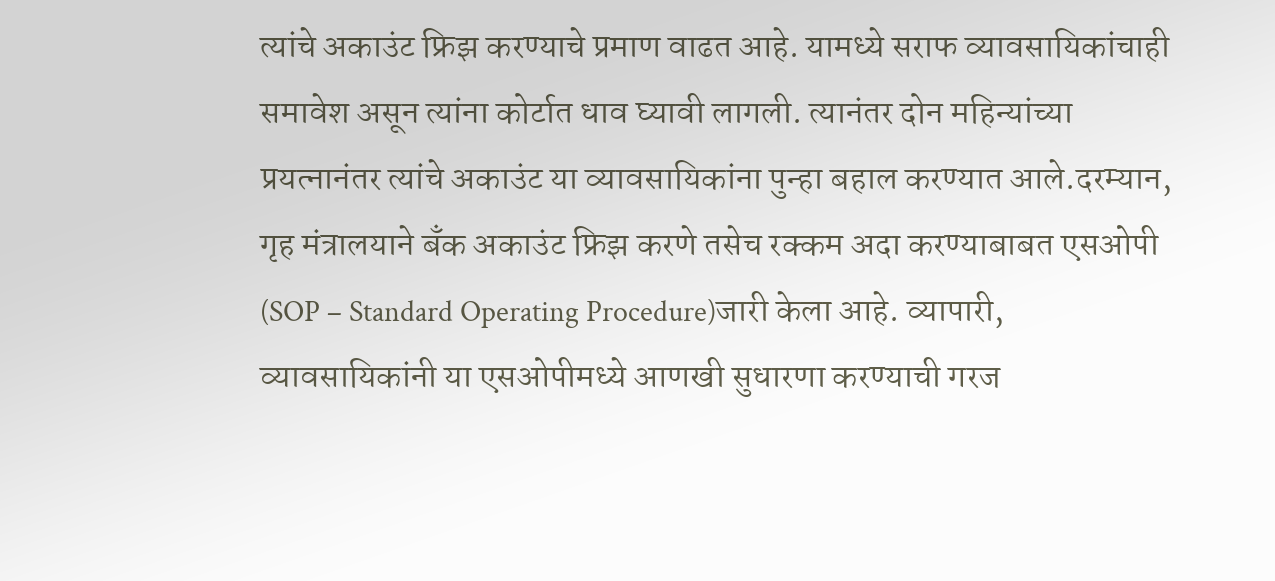त्यांचे अकाउंट फ्रिझ करण्याचे प्रमाण वाढत आहे. यामध्ये सराफ व्यावसायिकांचाही समावेश असून त्यांना कोर्टात धाव घ्यावी लागली. त्यानंतर दोन महिन्यांच्या प्रयत्नानंतर त्यांचे अकाउंट या व्यावसायिकांना पुन्हा बहाल करण्यात आले.दरम्यान, गृह मंत्रालयाने बँक अकाउंट फ्रिझ करणे तसेच रक्कम अदा करण्याबाबत एसओपी (SOP – Standard Operating Procedure)जारी केला आहे. व्यापारी, व्यावसायिकांनी या एसओपीमध्ये आणखी सुधारणा करण्याची गरज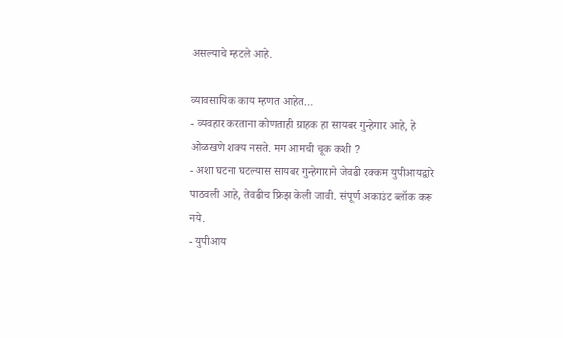असल्याचे म्हटले आहे.

व्यावसायिक काय म्हणत आहेत…
- व्यवहार करताना कोणताही ग्राहक हा सायबर गुन्हेगार आहे, हे ओळखणे शक्य नसते. मग आमची चूक कशी ?
- अशा घटना घटल्यास सायबर गुन्हेगाराने जेवढी रक्कम युपीआयद्वारे पाठवली आहे, तेवढीच फ्रिझ केली जावी. संपूर्ण अकाउंट ब्लॉक करू नये.
- युपीआय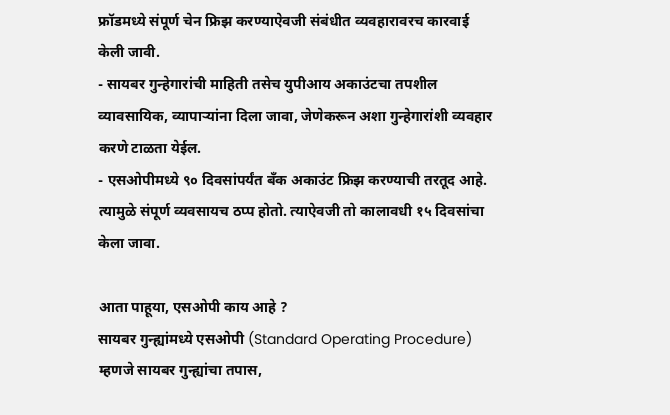फ्रॉडमध्ये संपूर्ण चेन फ्रिझ करण्याऐवजी संबंधीत व्यवहारावरच कारवाई केली जावी.
- सायबर गुन्हेगारांची माहिती तसेच युपीआय अकाउंटचा तपशील व्यावसायिक, व्यापाऱ्यांना दिला जावा, जेणेकरून अशा गुन्हेगारांशी व्यवहार करणे टाळता येईल.
- एसओपीमध्ये ९० दिवसांपर्यंत बँक अकाउंट फ्रिझ करण्याची तरतूद आहे. त्यामुळे संपूर्ण व्यवसायच ठप्प होतो. त्याऐवजी तो कालावधी १५ दिवसांचा केला जावा.

आता पाहूया, एसओपी काय आहे ?
सायबर गुन्ह्यांमध्ये एसओपी (Standard Operating Procedure) म्हणजे सायबर गुन्ह्यांचा तपास,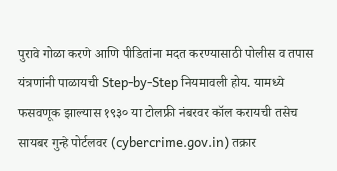पुरावे गोळा करणे आणि पीडितांना मदत करण्यासाठी पोलीस व तपास यंत्रणांनी पाळायची Step-by-Step नियमावली होय. यामध्ये फसवणूक झाल्यास १९३० या टोलफ्री नंबरवर कॉल करायची तसेच सायबर गुन्हे पोर्टलवर (cybercrime.gov.in) तक्रार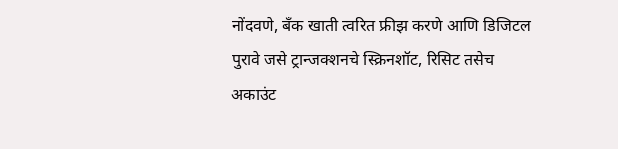नोंदवणे, बँक खाती त्वरित फ्रीझ करणे आणि डिजिटल पुरावे जसे ट्रान्जक्शनचे स्क्रिनशॉट, रिसिट तसेच अकाउंट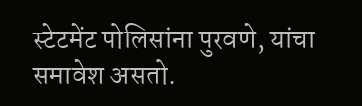स्टेटमेंट पोलिसांना पुरवणे, यांचा समावेश असतो.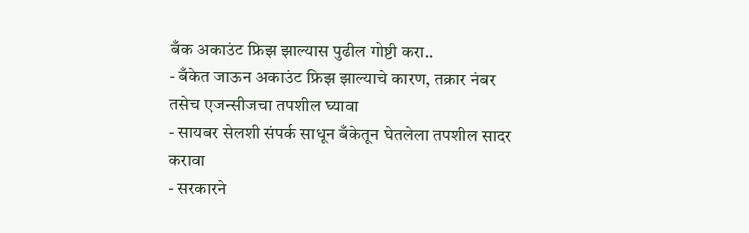बँक अकाउंट फ्रिझ झाल्यास पुढील गोष्टी करा..
- बँकेत जाऊन अकाउंट फ्रिझ झाल्याचे कारण, तक्रार नंबर तसेच एजन्सीजचा तपशील घ्यावा
- सायबर सेलशी संपर्क साधून बँकेतून घेतलेला तपशील सादर करावा
- सरकारने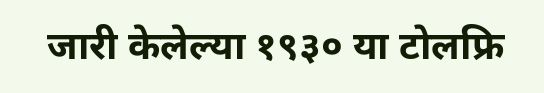जारी केलेल्या १९३० या टोलफ्रि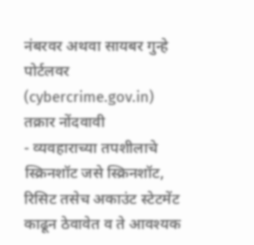नंबरवर अथवा सायबर गुन्हे पोर्टलवर (cybercrime.gov.in) तक्रार नोंदवावी
- व्यवहाराच्या तपशीलाचे स्क्रिनशॉट जसे स्क्रिनशॉट, रिसिट तसेच अकाउंट स्टेटमेंट काढून ठेवावेत व ते आवश्यक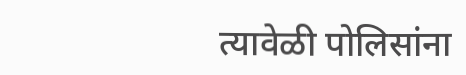त्यावेळी पोलिसांना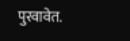पुरवावेत.